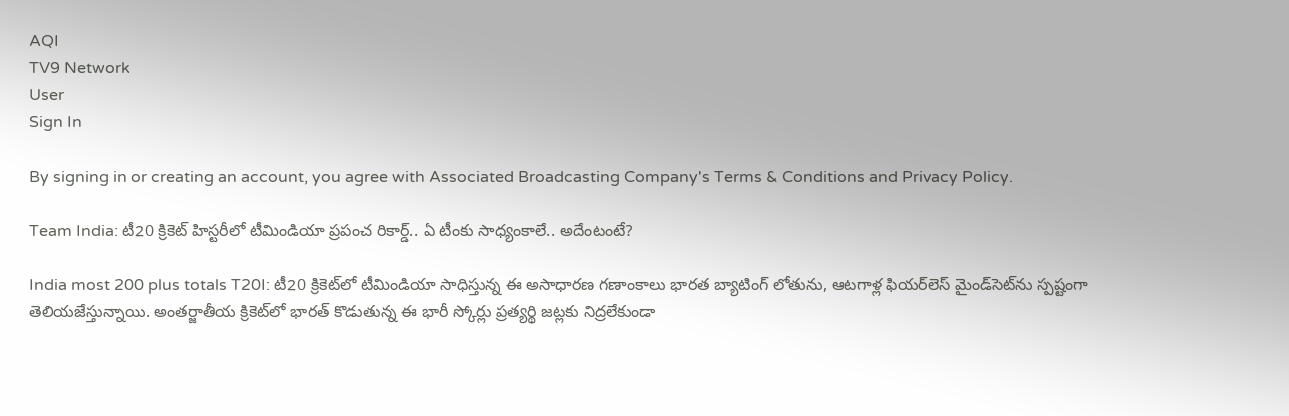AQI
TV9 Network
User
Sign In

By signing in or creating an account, you agree with Associated Broadcasting Company's Terms & Conditions and Privacy Policy.

Team India: టీ20 క్రికెట్ హిస్టరీలో టీమిండియా ప్రపంచ రికార్డ్.. ఏ టీంకు సాధ్యంకాలే.. అదేంటంటే?

India most 200 plus totals T20I: టీ20 క్రికెట్‌లో టీమిండియా సాధిస్తున్న ఈ అసాధారణ గణాంకాలు భారత బ్యాటింగ్ లోతును, ఆటగాళ్ల ఫియర్‌లెస్ మైండ్‌సెట్‌ను స్పష్టంగా తెలియజేస్తున్నాయి. అంతర్జాతీయ క్రికెట్‌లో భారత్ కొడుతున్న ఈ భారీ స్కోర్లు ప్రత్యర్థి జట్లకు నిద్రలేకుండా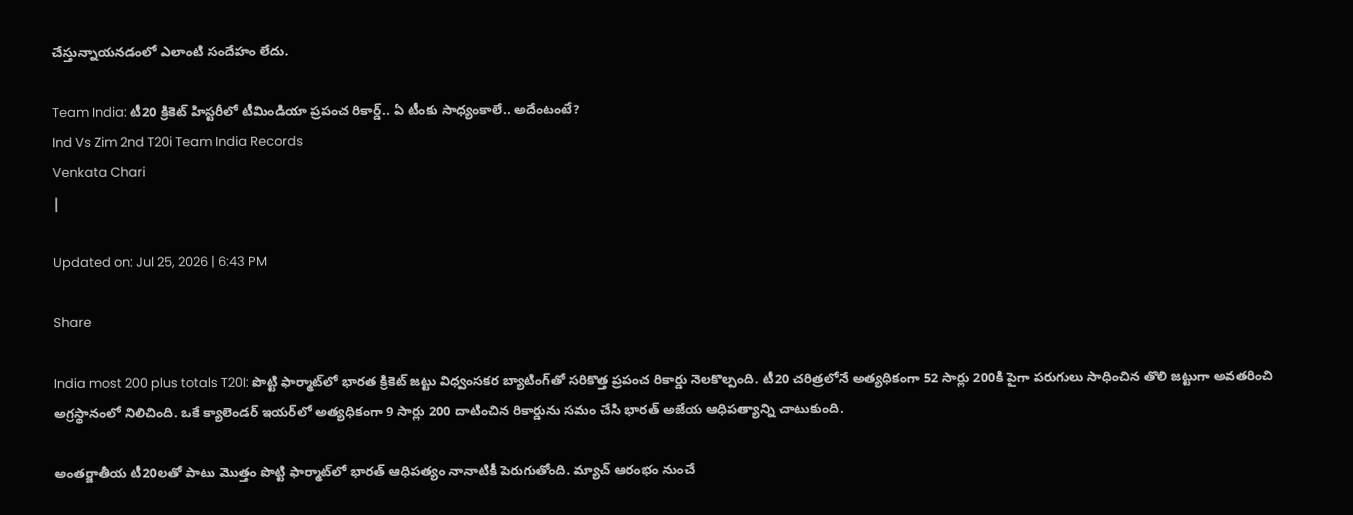చేస్తున్నాయనడంలో ఎలాంటి సందేహం లేదు.

Team India: టీ20 క్రికెట్ హిస్టరీలో టీమిండియా ప్రపంచ రికార్డ్.. ఏ టీంకు సాధ్యంకాలే.. అదేంటంటే?
Ind Vs Zim 2nd T20i Team India Records
Venkata Chari
|

Updated on: Jul 25, 2026 | 6:43 PM

Share

India most 200 plus totals T20I: పొట్టి ఫార్మాట్‌లో భారత క్రికెట్ జట్టు విధ్వంసకర బ్యాటింగ్‌తో సరికొత్త ప్రపంచ రికార్డు నెలకొల్పంది. టీ20 చరిత్రలోనే అత్యధికంగా 52 సార్లు 200కి పైగా పరుగులు సాధించిన తొలి జట్టుగా అవతరించి అగ్రస్థానంలో నిలిచింది. ఒకే క్యాలెండర్ ఇయర్‌లో అత్యధికంగా 9 సార్లు 200 దాటించిన రికార్డును సమం చేసి భారత్ అజేయ ఆధిపత్యాన్ని చాటుకుంది.

అంతర్జాతీయ టీ20లతో పాటు మొత్తం పొట్టి ఫార్మాట్‌లో భారత్ ఆధిపత్యం నానాటికీ పెరుగుతోంది. మ్యాచ్ ఆరంభం నుంచే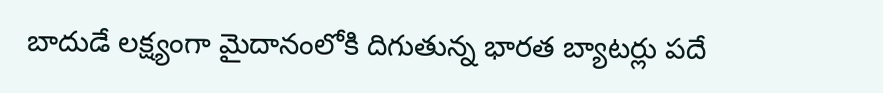బాదుడే లక్ష్యంగా మైదానంలోకి దిగుతున్న భారత బ్యాటర్లు పదే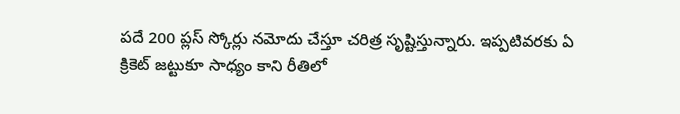పదే 200 ప్లస్ స్కోర్లు నమోదు చేస్తూ చరిత్ర సృష్టిస్తున్నారు. ఇప్పటివరకు ఏ క్రికెట్ జట్టుకూ సాధ్యం కాని రీతిలో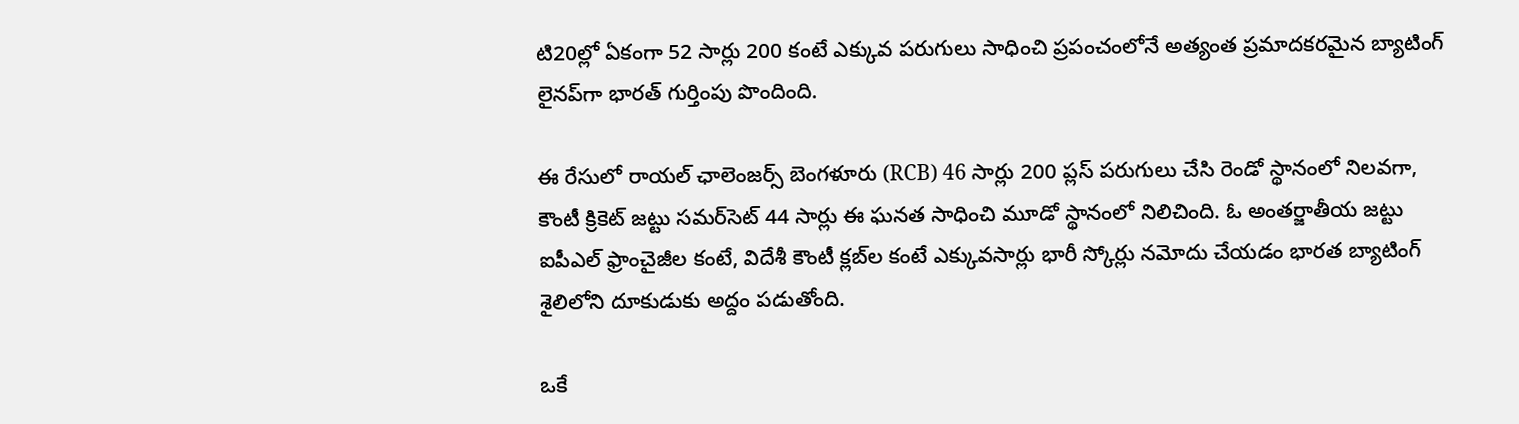టి20ల్లో ఏకంగా 52 సార్లు 200 కంటే ఎక్కువ పరుగులు సాధించి ప్రపంచంలోనే అత్యంత ప్రమాదకరమైన బ్యాటింగ్ లైనప్‌గా భారత్ గుర్తింపు పొందింది.

ఈ రేసులో రాయల్ ఛాలెంజర్స్ బెంగళూరు (RCB) 46 సార్లు 200 ప్లస్ పరుగులు చేసి రెండో స్థానంలో నిలవగా, కౌంటీ క్రికెట్ జట్టు సమర్‌సెట్ 44 సార్లు ఈ ఘనత సాధించి మూడో స్థానంలో నిలిచింది. ఓ అంతర్జాతీయ జట్టు ఐపీఎల్ ఫ్రాంచైజీల కంటే, విదేశీ కౌంటీ క్లబ్‌ల కంటే ఎక్కువసార్లు భారీ స్కోర్లు నమోదు చేయడం భారత బ్యాటింగ్ శైలిలోని దూకుడుకు అద్దం పడుతోంది.

ఒకే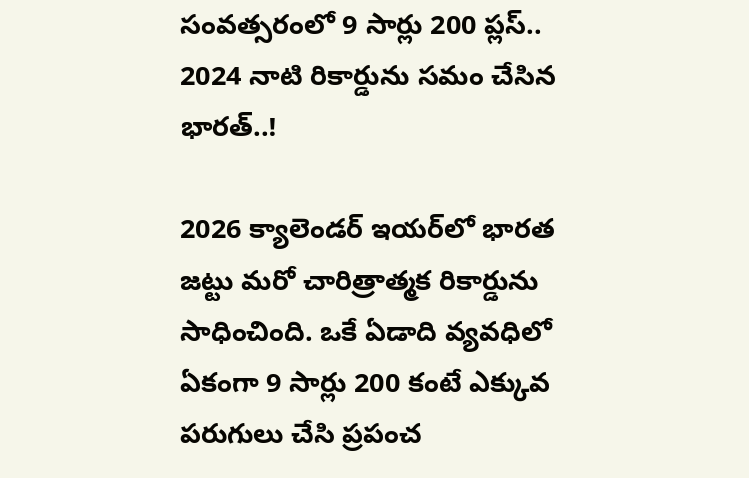సంవత్సరంలో 9 సార్లు 200 ప్లస్.. 2024 నాటి రికార్డును సమం చేసిన భారత్..!

2026 క్యాలెండర్ ఇయర్‌లో భారత జట్టు మరో చారిత్రాత్మక రికార్డును సాధించింది. ఒకే ఏడాది వ్యవధిలో ఏకంగా 9 సార్లు 200 కంటే ఎక్కువ పరుగులు చేసి ప్రపంచ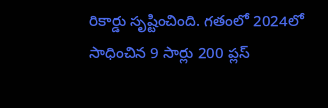రికార్డు సృష్టించింది. గతంలో 2024లో సాధించిన 9 సార్లు 200 ప్లస్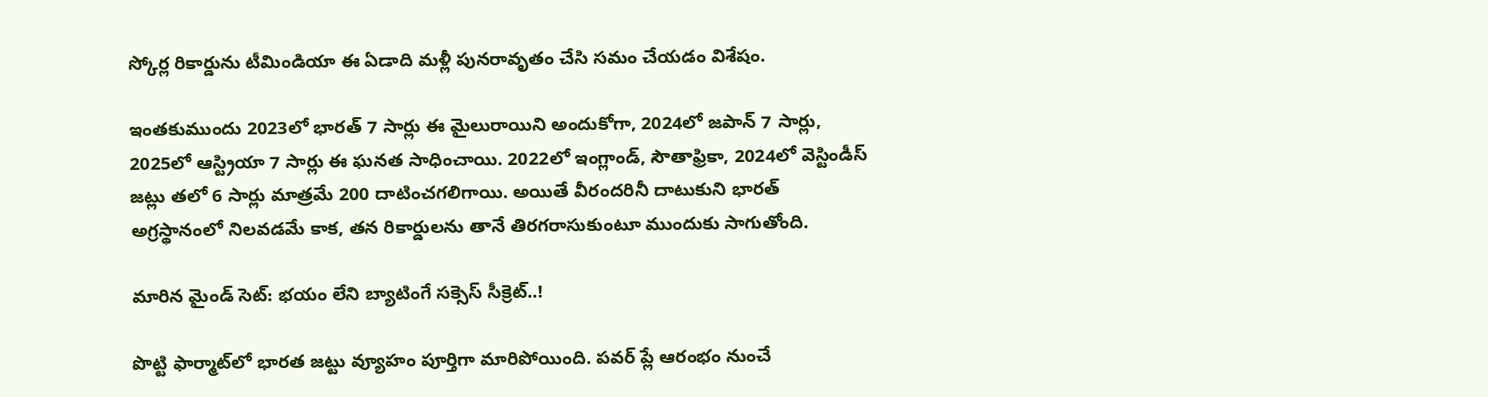స్కోర్ల రికార్డును టీమిండియా ఈ ఏడాది మళ్లీ పునరావృతం చేసి సమం చేయడం విశేషం.

ఇంతకుముందు 2023లో భారత్ 7 సార్లు ఈ మైలురాయిని అందుకోగా, 2024లో జపాన్ 7 సార్లు, 2025లో ఆస్ట్రియా 7 సార్లు ఈ ఘనత సాధించాయి. 2022లో ఇంగ్లాండ్, సౌతాఫ్రికా, 2024లో వెస్టిండీస్ జట్లు తలో 6 సార్లు మాత్రమే 200 దాటించగలిగాయి. అయితే వీరందరినీ దాటుకుని భారత్ అగ్రస్థానంలో నిలవడమే కాక, తన రికార్డులను తానే తిరగరాసుకుంటూ ముందుకు సాగుతోంది.

మారిన మైండ్ సెట్: భయం లేని బ్యాటింగే సక్సెస్ సీక్రెట్..!

పొట్టి ఫార్మాట్‌లో భారత జట్టు వ్యూహం పూర్తిగా మారిపోయింది. పవర్ ప్లే ఆరంభం నుంచే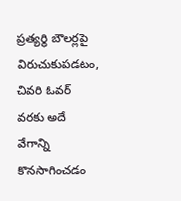ప్రత్యర్థి బౌలర్లపై విరుచుకుపడటం, చివరి ఓవర్ వరకు అదే వేగాన్ని కొనసాగించడం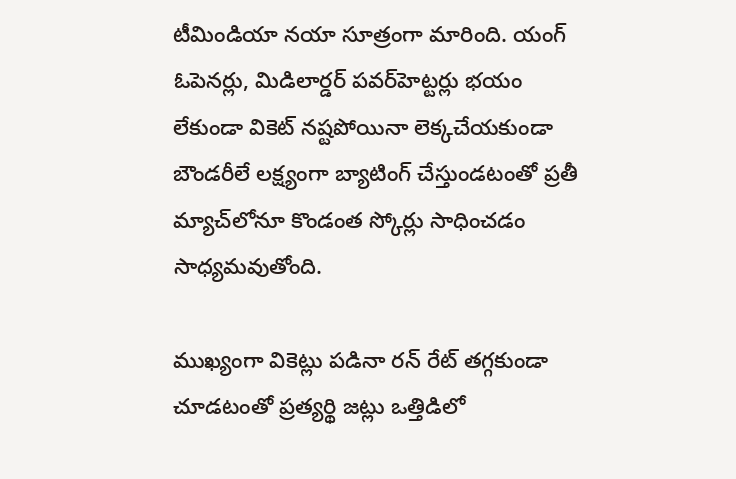టీమిండియా నయా సూత్రంగా మారింది. యంగ్ ఓపెనర్లు, మిడిలార్డర్ పవర్‌హెట్టర్లు భయం లేకుండా వికెట్ నష్టపోయినా లెక్కచేయకుండా బౌండరీలే లక్ష్యంగా బ్యాటింగ్ చేస్తుండటంతో ప్రతీ మ్యాచ్‌లోనూ కొండంత స్కోర్లు సాధించడం సాధ్యమవుతోంది.

ముఖ్యంగా వికెట్లు పడినా రన్ రేట్ తగ్గకుండా చూడటంతో ప్రత్యర్థి జట్లు ఒత్తిడిలో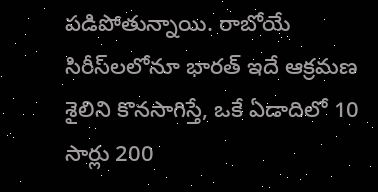పడిపోతున్నాయి. రాబోయే సిరీస్‌లలోనూ భారత్ ఇదే ఆక్రమణ శైలిని కొనసాగిస్తే, ఒకే ఏడాదిలో 10 సార్లు 200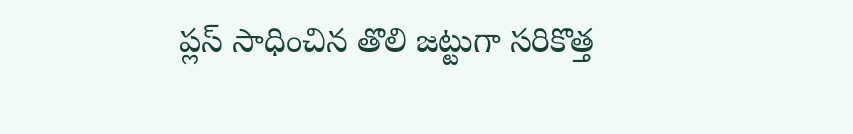ప్లస్ సాధించిన తొలి జట్టుగా సరికొత్త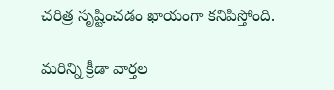చరిత్ర సృష్టించడం ఖాయంగా కనిపిస్తోంది.

మరిన్ని క్రీడా వార్తల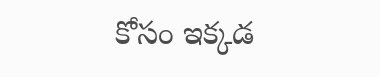కోసం ఇక్కడ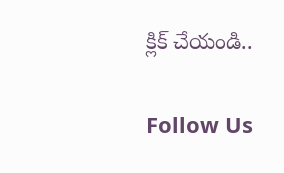క్లిక్ చేయండి..

Follow Us